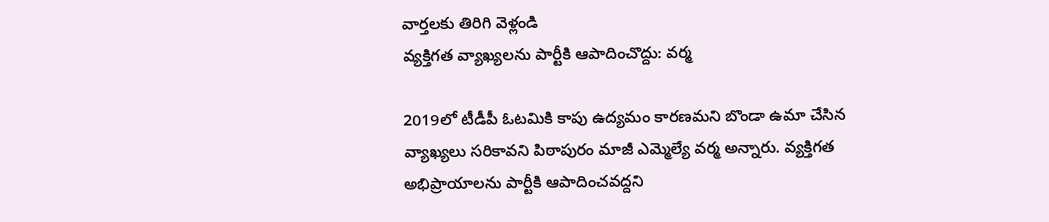వార్తలకు తిరిగి వెళ్లండి
వ్యక్తిగత వ్యాఖ్యలను పార్టీకి ఆపాదించొద్దు: వర్మ

2019లో టీడీపీ ఓటమికి కాపు ఉద్యమం కారణమని బొండా ఉమా చేసిన వ్యాఖ్యలు సరికావని పిఠాపురం మాజీ ఎమ్మెల్యే వర్మ అన్నారు. వ్యక్తిగత అభిప్రాయాలను పార్టీకి ఆపాదించవద్దని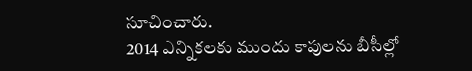సూచించారు.
2014 ఎన్నికలకు ముందు కాపులను బీసీల్లో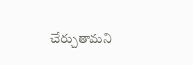చేర్చుతామని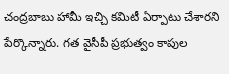చంద్రబాబు హామీ ఇచ్చి కమిటీ ఏర్పాటు చేశారని పేర్కొన్నారు. గత వైసీపీ ప్రభుత్వం కాపుల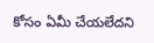కోసం ఏమీ చేయలేదని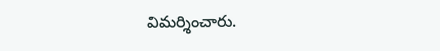విమర్శించారు.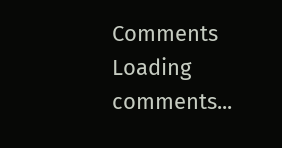Comments
Loading comments...